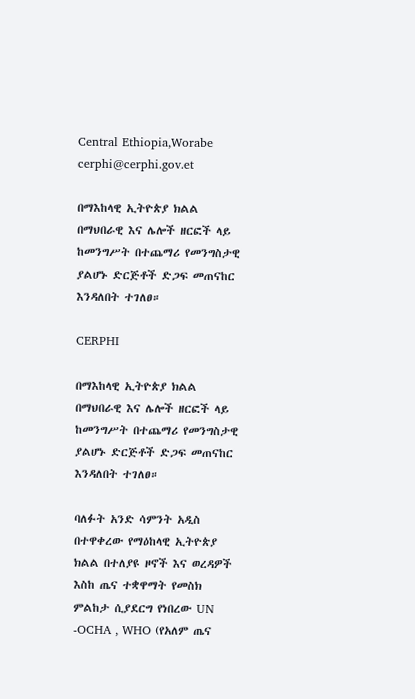Central Ethiopia,Worabe
cerphi@cerphi.gov.et

በማእከላዊ ኢትዮጵያ ክልል በማህበራዊ እና ሌሎች ዘርፎች ላይ ከመንግሥት በተጨማሪ የመንግስታዊ ያልሆኑ ድርጅቶች ድጋፍ መጠናከር እንዳለበት ተገለፀ።

CERPHI

በማእከላዊ ኢትዮጵያ ክልል በማህበራዊ እና ሌሎች ዘርፎች ላይ ከመንግሥት በተጨማሪ የመንግስታዊ ያልሆኑ ድርጅቶች ድጋፍ መጠናከር እንዳለበት ተገለፀ።

ባለፉት አንድ ሳምንት አዲስ በተዋቀረው የማዕከላዊ ኢትዮጵያ ክልል በተለያዩ ዞኖች እና ወረዳዎች እስከ ጤና ተቋዋማት የመስክ ምልከታ ሲያደርግ የነበረው UN -OCHA , WHO (የአለም ጤና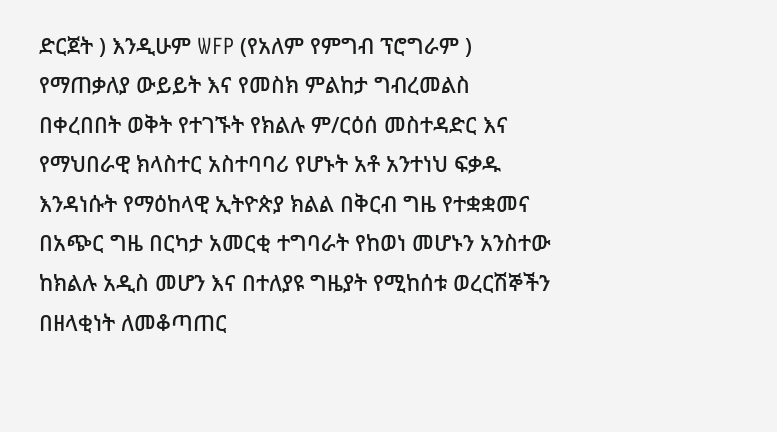ድርጀት ) እንዲሁም WFP (የአለም የምግብ ፕሮግራም ) የማጠቃለያ ውይይት እና የመስክ ምልከታ ግብረመልስ በቀረበበት ወቅት የተገኙት የክልሉ ም/ርዕሰ መስተዳድር እና የማህበራዊ ክላስተር አስተባባሪ የሆኑት አቶ አንተነህ ፍቃዱ እንዳነሱት የማዕከላዊ ኢትዮጵያ ክልል በቅርብ ግዜ የተቋቋመና በአጭር ግዜ በርካታ አመርቂ ተግባራት የከወነ መሆኑን አንስተው ከክልሉ አዲስ መሆን እና በተለያዩ ግዜያት የሚከሰቱ ወረርሽኞችን በዘላቂነት ለመቆጣጠር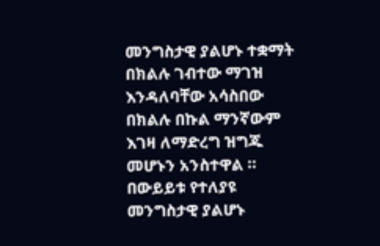መንግስታዊ ያልሆኑ ተቋማት በክልሉ ገብተው ማገዝ እንዳለባቸው አሳስበው በክልሉ በኩል ማንኛውም እገዛ ለማድረግ ዝግጁ መሆኑን አንስተዋል ። በውይይቱ የተለያዩ መንግስታዊ ያልሆኑ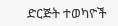ድርጅት ተወካዮች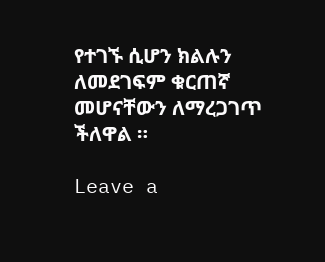የተገኙ ሲሆን ክልሉን ለመደገፍም ቁርጠኛ መሆናቸውን ለማረጋገጥ ችለዋል ።

Leave a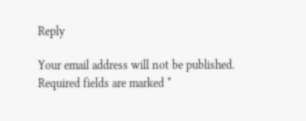Reply

Your email address will not be published. Required fields are marked *